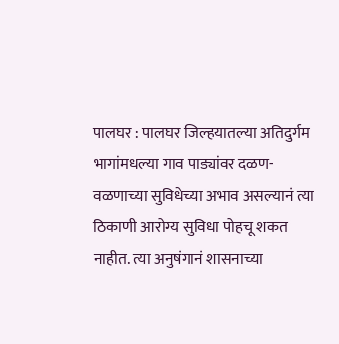पालघर : पालघर जिल्हयातल्या अतिदुर्गम भागांमधल्या गाव पाड्यांवर दळण-वळणाच्या सुविधेच्या अभाव असल्यानं त्या ठिकाणी आरोग्य सुविधा पोहचू शकत नाहीत. त्या अनुषंगानं शासनाच्या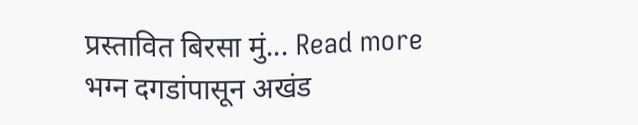प्रस्तावित बिरसा मुं... Read more
भग्न दगडांपासून अखंड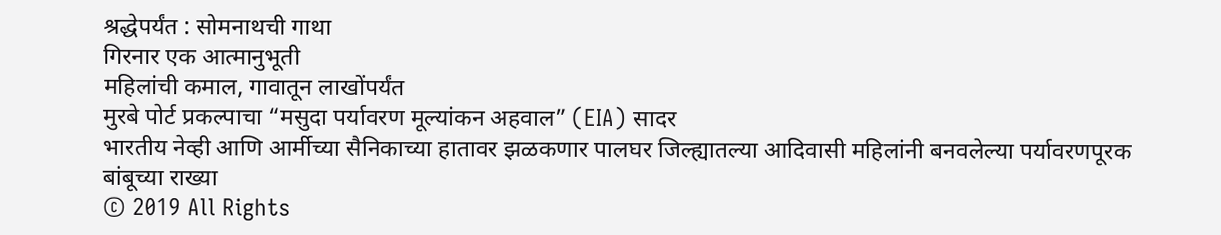श्रद्धेपर्यंत : सोमनाथची गाथा
गिरनार एक आत्मानुभूती
महिलांची कमाल, गावातून लाखोंपर्यंत
मुरबे पोर्ट प्रकल्पाचा “मसुदा पर्यावरण मूल्यांकन अहवाल” (EIA) सादर
भारतीय नेव्ही आणि आर्मीच्या सैनिकाच्या हातावर झळकणार पालघर जिल्ह्यातल्या आदिवासी महिलांनी बनवलेल्या पर्यावरणपूरक बांबूच्या राख्या
© 2019 All Rights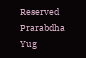Reserved Prarabdha Yug